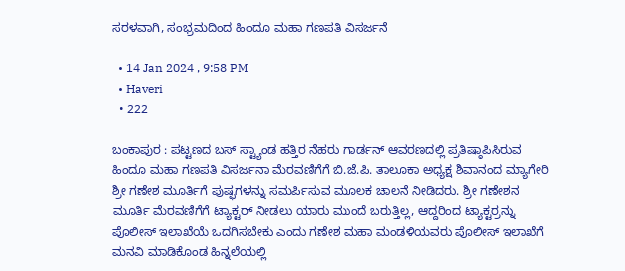ಸರಳವಾಗಿ, ಸಂಭ್ರಮದಿಂದ ಹಿಂದೂ ಮಹಾ ಗಣಪತಿ ವಿಸರ್ಜನೆ

  • 14 Jan 2024 , 9:58 PM
  • Haveri
  • 222

ಬಂಕಾಪುರ : ಪಟ್ಟಣದ ಬಸ್ ಸ್ಟ್ಯಾಂಡ ಹತ್ತಿರ ನೆಹರು ಗಾರ್ಡನ್ ಆವರಣದಲ್ಲಿ ಪ್ರತಿಷ್ಠಾಪಿಸಿರುವ ಹಿಂದೂ ಮಹಾ ಗಣಪತಿ ವಿಸರ್ಜನಾ ಮೆರವಣಿಗೆಗೆ ಬಿ.ಜೆ.ಪಿ. ತಾಲೂಕಾ ಅಧ್ಯಕ್ಷ ಶಿವಾನಂದ ಮ್ಯಾಗೇರಿ ಶ್ರೀ ಗಣೇಶ ಮೂರ್ತಿಗೆ ಪುಷ್ಫಗಳನ್ನು ಸಮರ್ಪಿಸುವ ಮೂಲಕ ಚಾಲನೆ ನೀಡಿದರು. ಶ್ರೀ ಗಣೇಶನ ಮೂರ್ತಿ ಮೆರವಣಿಗೆಗೆ ಟ್ಯಾಕ್ಟರ್ ನೀಡಲು ಯಾರು ಮುಂದೆ ಬರುತ್ತಿಲ್ಲ, ಆದ್ದರಿಂದ ಟ್ಯಾಕ್ಟರ್‍ರನ್ನು ಪೊಲೀಸ್ ಇಲಾಖೆಯೆ ಒದಗಿಸಬೇಕು ಎಂದು ಗಣೇಶ ಮಹಾ ಮಂಡಳಿಯವರು ಪೊಲೀಸ್ ಇಲಾಖೆಗೆ ಮನವಿ ಮಾಡಿಕೊಂಡ ಹಿನ್ನಲೆಯಲ್ಲಿ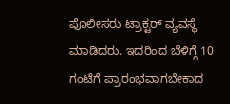ಪೊಲೀಸರು ಟ್ರಾಕ್ಟರ್ ವ್ಯವಸ್ಥೆ ಮಾಡಿದರು. ಇದರಿಂದ ಬೆಳಿಗ್ಗೆ 10 ಗಂಟೆಗೆ ಪ್ರಾರಂಭವಾಗಬೇಕಾದ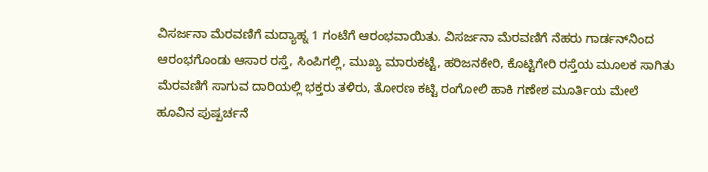ವಿಸರ್ಜನಾ ಮೆರವಣಿಗೆ ಮದ್ಯಾಹ್ನ 1 ಗಂಟೆಗೆ ಆರಂಭವಾಯಿತು. ವಿಸರ್ಜನಾ ಮೆರವಣಿಗೆ ನೆಹರು ಗಾರ್ಡನ್‍ನಿಂದ ಆರಂಭಗೊಂಡು ಆಸಾರ ರಸ್ತೆ, ಸಿಂಪಿಗಲ್ಲಿ, ಮುಖ್ಯ ಮಾರುಕಟ್ಟೆ, ಹರಿಜನಕೇರಿ, ಕೊಟ್ಟಿಗೇರಿ ರಸ್ತೆಯ ಮೂಲಕ ಸಾಗಿತು ಮೆರವಣಿಗೆ ಸಾಗುವ ದಾರಿಯಲ್ಲಿ ಭಕ್ತರು ತಳಿರು, ತೋರಣ ಕಟ್ಟಿ ರಂಗೋಲಿ ಹಾಕಿ ಗಣೇಶ ಮೂರ್ತಿಯ ಮೇಲೆ ಹೂವಿನ ಪುಷ್ಪರ್ಚನೆ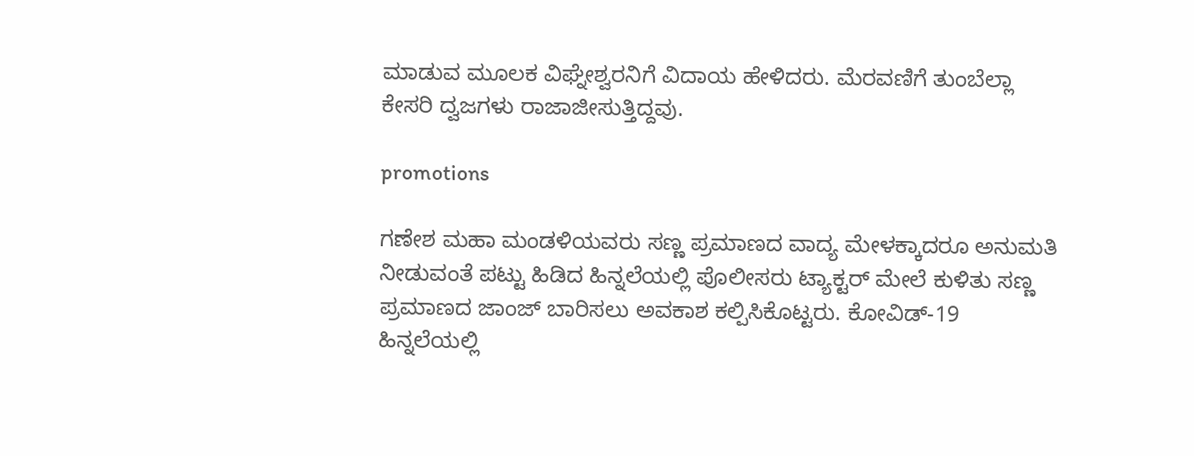ಮಾಡುವ ಮೂಲಕ ವಿಘ್ನೇಶ್ವರನಿಗೆ ವಿದಾಯ ಹೇಳಿದರು. ಮೆರವಣಿಗೆ ತುಂಬೆಲ್ಲಾ ಕೇಸರಿ ದ್ವಜಗಳು ರಾಜಾಜೀಸುತ್ತಿದ್ದವು.

promotions

ಗಣೇಶ ಮಹಾ ಮಂಡಳಿಯವರು ಸಣ್ಣ ಪ್ರಮಾಣದ ವಾದ್ಯ ಮೇಳಕ್ಕಾದರೂ ಅನುಮತಿ ನೀಡುವಂತೆ ಪಟ್ಟು ಹಿಡಿದ ಹಿನ್ನಲೆಯಲ್ಲಿ ಪೊಲೀಸರು ಟ್ಯಾಕ್ಟರ್ ಮೇಲೆ ಕುಳಿತು ಸಣ್ಣ ಪ್ರಮಾಣದ ಜಾಂಜ್ ಬಾರಿಸಲು ಅವಕಾಶ ಕಲ್ಪಿಸಿಕೊಟ್ಟರು. ಕೋವಿಡ್-19 ಹಿನ್ನಲೆಯಲ್ಲಿ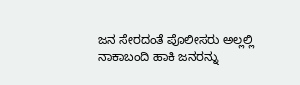ಜನ ಸೇರದಂತೆ ಪೊಲೀಸರು ಅಲ್ಲಲ್ಲಿ ನಾಕಾಬಂದಿ ಹಾಕಿ ಜನರನ್ನು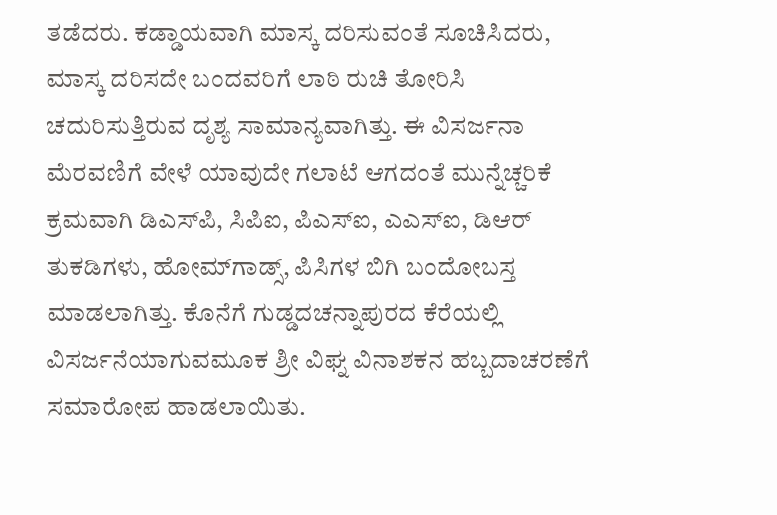ತಡೆದರು. ಕಡ್ಡಾಯವಾಗಿ ಮಾಸ್ಕ ದರಿಸುವಂತೆ ಸೂಚಿಸಿದರು, ಮಾಸ್ಕ ದರಿಸದೇ ಬಂದವರಿಗೆ ಲಾಠಿ ರುಚಿ ತೋರಿಸಿ ಚದುರಿಸುತ್ತಿರುವ ದೃಶ್ಯ ಸಾಮಾನ್ಯವಾಗಿತ್ತು. ಈ ವಿಸರ್ಜನಾ ಮೆರವಣಿಗೆ ವೇಳೆ ಯಾವುದೇ ಗಲಾಟೆ ಆಗದಂತೆ ಮುನ್ನೆಚ್ಚರಿಕೆ ಕ್ರಮವಾಗಿ ಡಿಎಸ್‍ಪಿ, ಸಿಪಿಐ, ಪಿಎಸ್‍ಐ, ಎಎಸ್‍ಐ, ಡಿಆರ್ ತುಕಡಿಗಳು, ಹೋಮ್‍ಗಾಡ್ಸ್, ಪಿಸಿಗಳ ಬಿಗಿ ಬಂದೋಬಸ್ತ ಮಾಡಲಾಗಿತ್ತು. ಕೊನೆಗೆ ಗುಡ್ಡದಚನ್ನಾಪುರದ ಕೆರೆಯಲ್ಲಿ ವಿಸರ್ಜನೆಯಾಗುವಮೂಕ ಶ್ರೀ ವಿಘ್ನ ವಿನಾಶಕನ ಹಬ್ಬದಾಚರಣೆಗೆ ಸಮಾರೋಪ ಹಾಡಲಾಯಿತು.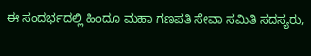ಈ ಸಂದರ್ಭದಲ್ಲಿ ಹಿಂದೂ ಮಹಾ ಗಣಪತಿ ಸೇವಾ ಸಮಿತಿ ಸದಸ್ಯರು,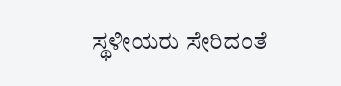ಸ್ಥಳೀಯರು ಸೇರಿದಂತೆ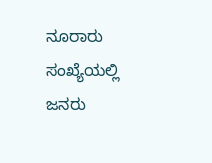ನೂರಾರು ಸಂಖ್ಯೆಯಲ್ಲಿ ಜನರು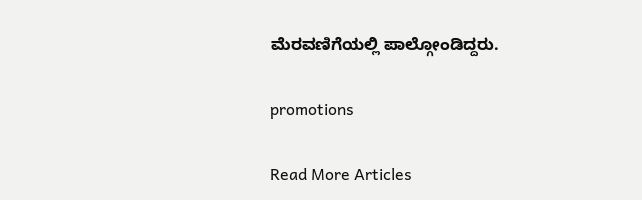ಮೆರವಣಿಗೆಯಲ್ಲಿ ಪಾಲ್ಗೋಂಡಿದ್ದರು.

promotions

Read More Articles